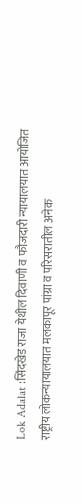Lok Adalat :सिंदखेड राजा येथील दिवाणी व फौजदारी न्यायालयात आयोजित राष्ट्रीय लोकन्यायालयात मलकापूर पांग्रा व परिसरातील अनेक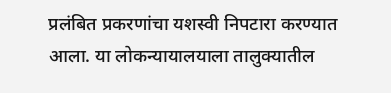प्रलंबित प्रकरणांचा यशस्वी निपटारा करण्यात आला. या लोकन्यायालयाला तालुक्यातील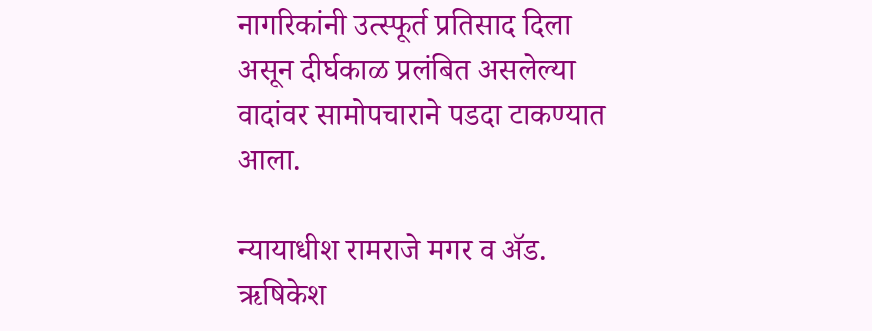नागरिकांनी उत्स्फूर्त प्रतिसाद दिला असून दीर्घकाळ प्रलंबित असलेल्या वादांवर सामोपचाराने पडदा टाकण्यात आला.

न्यायाधीश रामराजे मगर व ॲड. ऋषिकेश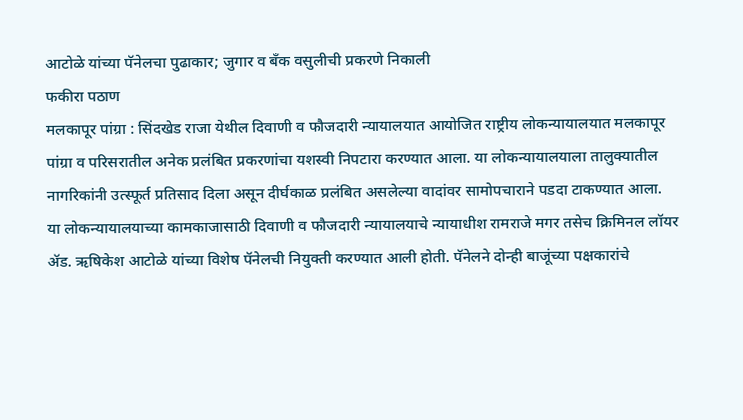आटोळे यांच्या पॅनेलचा पुढाकार; जुगार व बँक वसुलीची प्रकरणे निकाली
फकीरा पठाण
मलकापूर पांग्रा : सिंदखेड राजा येथील दिवाणी व फौजदारी न्यायालयात आयोजित राष्ट्रीय लोकन्यायालयात मलकापूर पांग्रा व परिसरातील अनेक प्रलंबित प्रकरणांचा यशस्वी निपटारा करण्यात आला. या लोकन्यायालयाला तालुक्यातील नागरिकांनी उत्स्फूर्त प्रतिसाद दिला असून दीर्घकाळ प्रलंबित असलेल्या वादांवर सामोपचाराने पडदा टाकण्यात आला.
या लोकन्यायालयाच्या कामकाजासाठी दिवाणी व फौजदारी न्यायालयाचे न्यायाधीश रामराजे मगर तसेच क्रिमिनल लॉयर ॲड. ऋषिकेश आटोळे यांच्या विशेष पॅनेलची नियुक्ती करण्यात आली होती. पॅनेलने दोन्ही बाजूंच्या पक्षकारांचे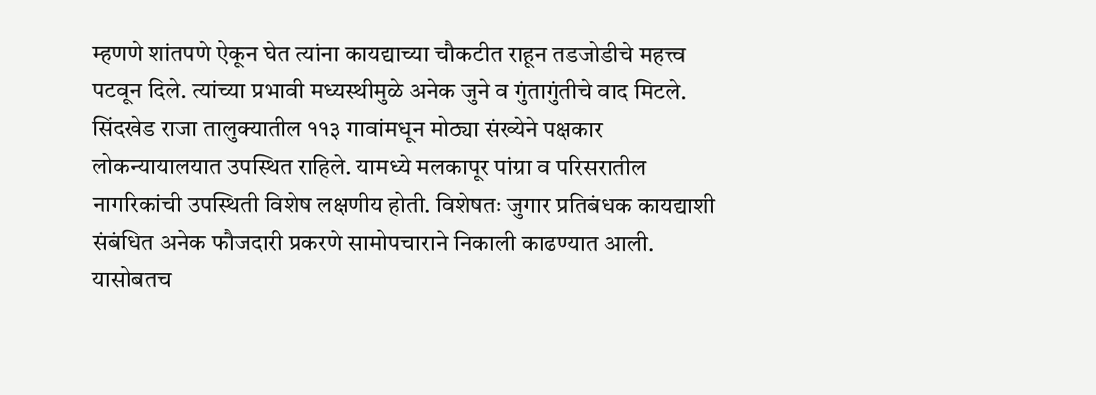म्हणणे शांतपणे ऐकून घेत त्यांना कायद्याच्या चौकटीत राहून तडजोडीचे महत्त्व पटवून दिले. त्यांच्या प्रभावी मध्यस्थीमुळे अनेक जुने व गुंतागुंतीचे वाद मिटले.
सिंदखेड राजा तालुक्यातील ११३ गावांमधून मोठ्या संख्येने पक्षकार लोकन्यायालयात उपस्थित राहिले. यामध्ये मलकापूर पांग्रा व परिसरातील नागरिकांची उपस्थिती विशेष लक्षणीय होती. विशेषतः जुगार प्रतिबंधक कायद्याशी संबंधित अनेक फौजदारी प्रकरणे सामोपचाराने निकाली काढण्यात आली.
यासोबतच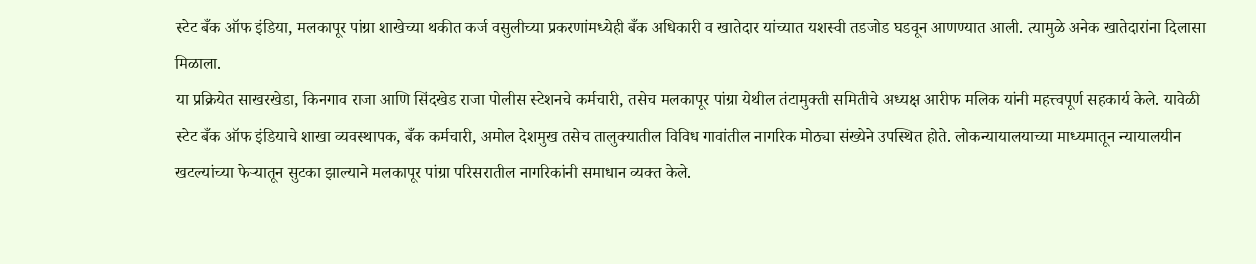स्टेट बँक ऑफ इंडिया, मलकापूर पांग्रा शाखेच्या थकीत कर्ज वसुलीच्या प्रकरणांमध्येही बँक अधिकारी व खातेदार यांच्यात यशस्वी तडजोड घडवून आणण्यात आली. त्यामुळे अनेक खातेदारांना दिलासा मिळाला.
या प्रक्रियेत साखरखेडा, किनगाव राजा आणि सिंदखेड राजा पोलीस स्टेशनचे कर्मचारी, तसेच मलकापूर पांग्रा येथील तंटामुक्ती समितीचे अध्यक्ष आरीफ मलिक यांनी महत्त्वपूर्ण सहकार्य केले. यावेळी स्टेट बँक ऑफ इंडियाचे शाखा व्यवस्थापक, बँक कर्मचारी, अमोल देशमुख तसेच तालुक्यातील विविध गावांतील नागरिक मोठ्या संख्येने उपस्थित होते. लोकन्यायालयाच्या माध्यमातून न्यायालयीन खटल्यांच्या फेऱ्यातून सुटका झाल्याने मलकापूर पांग्रा परिसरातील नागरिकांनी समाधान व्यक्त केले.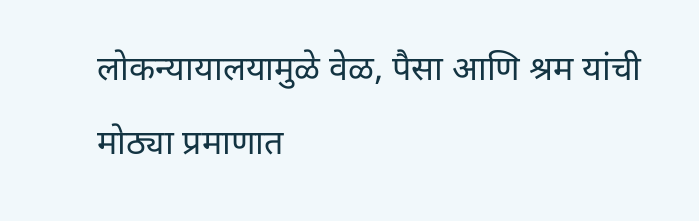लोकन्यायालयामुळे वेळ, पैसा आणि श्रम यांची मोठ्या प्रमाणात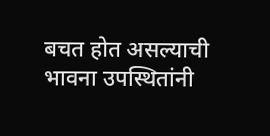बचत होत असल्याची भावना उपस्थितांनी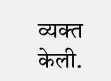व्यक्त केली.